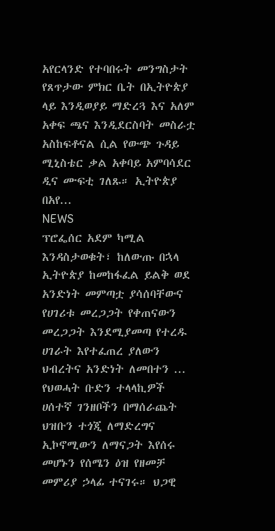አየርላንድ የተባበሩት መንግስታት የጸጥታው ምክር ቤት በኢትዮጵያ ላይ እንዲወያይ ማድረጓ እና አለም አቀፍ ጫና እንዲደርስባት መስራቷ አስከፍቶናል ሲል የውጭ ጉዳይ ሚኒስቴር ቃል አቀባይ አምባሳደር ዲና ሙፍቲ ገለጹ። ኢትዮጵያ በአየ...
NEWS
ፕሮፌሰር አደም ካሚል እንዳስታወቁት፣ ከለውጡ በኋላ ኢትዮጵያ ከመከፋፈል ይልቅ ወደ አንድነት መምጣቷ ያሳሰባቸውና የሀገሪቱ መረጋጋት የቀጠናውን መረጋጋት እንደሚያመጣ የተረዱ ሀገራት እየተፈጠረ ያለውን ህብረትና አንድነት ለመበተን ...
የህወሓት ቡድን ተላላኪዎች ሀሰተኛ ገንዘቦችን በማሰራጨት ህዝቡን ተጎጂ ለማድረግና ኢኮኖሚውን ለማናጋት እየሰሩ መሆኑን የሰሜን ዕዝ የዘመቻ መምሪያ ኃላፊ ተናገሩ። ህጋዊ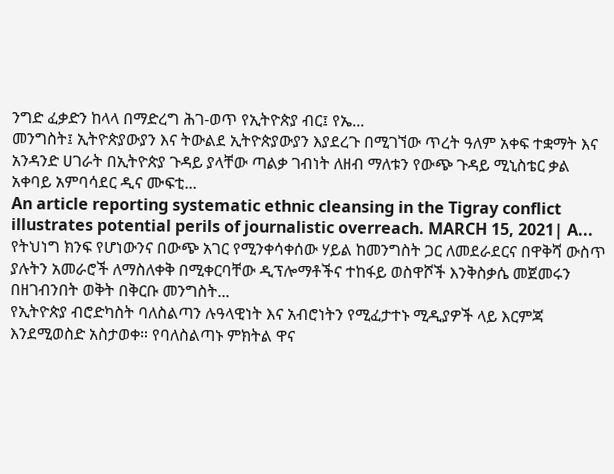ንግድ ፈቃድን ከላላ በማድረግ ሕገ-ወጥ የኢትዮጵያ ብር፤ የኤ...
መንግስት፤ ኢትዮጵያውያን እና ትውልደ ኢትዮጵያውያን እያደረጉ በሚገኘው ጥረት ዓለም አቀፍ ተቋማት እና አንዳንድ ሀገራት በኢትዮጵያ ጉዳይ ያላቸው ጣልቃ ገብነት ለዘብ ማለቱን የውጭ ጉዳይ ሚኒስቴር ቃል አቀባይ አምባሳደር ዲና ሙፍቲ...
An article reporting systematic ethnic cleansing in the Tigray conflict illustrates potential perils of journalistic overreach. MARCH 15, 2021| A...
የትህነግ ክንፍ የሆነውንና በውጭ አገር የሚንቀሳቀሰው ሃይል ከመንግስት ጋር ለመደራደርና በዋቅሻ ውስጥ ያሉትን አመራሮች ለማስለቀቅ በሚቀርባቸው ዲፕሎማቶችና ተከፋይ ወስዋሾች እንቅስቃሴ መጀመሩን በዘገብንበት ወቅት በቅርቡ መንግስት...
የኢትዮጵያ ብሮድካስት ባለስልጣን ሉዓላዊነት እና አብሮነትን የሚፈታተኑ ሚዲያዎች ላይ እርምጃ እንደሚወስድ አስታወቀ። የባለስልጣኑ ምክትል ዋና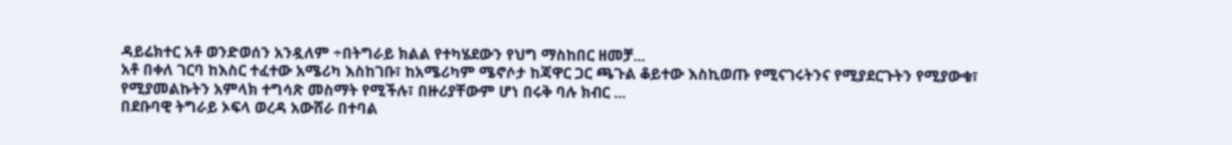ዳይሬክተር አቶ ወንድወሰን አንዷለም ÷በትግራይ ክልል የተካሄደውን የህግ ማስከበር ዘመቻ...
አቶ በቀለ ገርባ ከእስር ተፈተው አሜሪካ እስከገቡ፣ ከአሜሪካም ሜኖሶታ ከጃዋር ጋር ጫጉል ቆይተው እስኪወጡ የሚናገሩትንና የሚያደርጉትን የሚያውቁ፣ የሚያመልኩትን አምላክ ተግሳጽ መስማት የሚችሉ፣ በዙሪያቸውም ሆነ በሩቅ ባሉ ክብር ...
በደቡባዊ ትግራይ ኦፍላ ወረዳ አውሸራ በተባል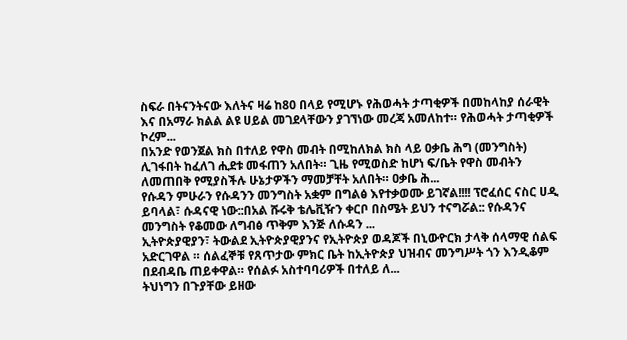ስፍራ በትናንትናው እለትና ዛሬ ከ80 በላይ የሚሆኑ የሕወሓት ታጣቂዎች በመከላከያ ሰራዊት እና በአማራ ክልል ልዩ ሀይል መገደላቸውን ያገኘነው መረጃ አመለከተ። የሕወሓት ታጣቂዎች ኮረም...
በአንድ የወንጀል ክስ በተለይ የዋስ መብት በሚከለክል ክስ ላይ ዐቃቤ ሕግ (መንግስት) ሊገፋበት ከፈለገ ሒደቱ መፋጠን አለበት። ጊዜ የሚወስድ ከሆነ ፍ/ቤት የዋስ መብትን ለመጠበቅ የሚያስችሉ ሁኔታዎችን ማመቻቸት አለበት። ዐቃቤ ሕ...
የሱዳን ምሁራን የሱዳንን መንግስት አቋም በግልፅ እየተቃወሙ ይገኛል!!!! ፕሮፈሰር ናስር ሀዲ ይባላል፣ ሱዳናዊ ነው::በአል ሹሩቅ ቴሌቪዥን ቀርቦ በስሜት ይህን ተናግሯል:: የሱዳንና መንግስት የቆመው ለግብፅ ጥቅም እንጅ ለሱዳን ...
ኢትዮጵያዊያን፣ ትውልደ ኢትዮጵያዊያንና የኢትዮጵያ ወዳጆች በኒውዮርክ ታላቅ ሰላማዊ ሰልፍ አድርገዋል ። ሰልፈኞቹ የጸጥታው ምክር ቤት ከኢትዮጵያ ህዝብና መንግሥት ጎን እንዲቆም በደብዳቤ ጠይቀዋል። የሰልፉ አስተባባሪዎች በተለይ ለ...
ትህነግን በጉያቸው ይዘው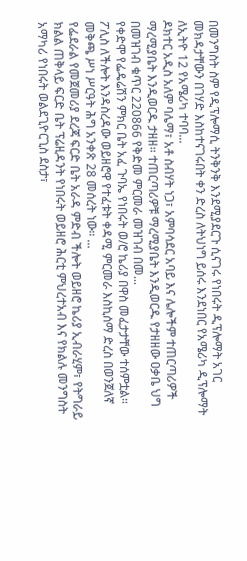በመንግስት ስም የዲፕሎማሲ ትንቅንቅ እንደሚያደርጉ ሲናገሩ የነበሩት ዲፕሎማት አገር መክዳታቸውን በገሃድ እስከተናገሩበት ቀን ድረስ ለትህነግ ይሰሩ እንደነበር የአሜሪካ ዲፕሎማት ለኢትዮ 12 የአሜሪካ ተባባ...
ዶክተር አዲስ አለም ባሌማ፣ አቶ ስብሃት ነጋ፣ አምባሳደር አባይ እና ሌሎችም ተጠርጣሪዎች ማረሚያቤት እንዲወርዱ ታዘዘ። ተጠርጣሪዎቹ ማረሚያቤት እንዲወርዱ የታዘዘው ዐቃቤ ህግ በመዝገብ ቁጥር 220866 የቅድመ ምርመራ መዝገብ በመ...
የቀድሞ የፌዴሬሽን ምክር ቤት አፈ ጉባኤ የነበሩት ወ/ሮ ኬሪያ በዋስ መፈታታቸው ተሰምቷል። ፖሊስ ለችሎት እንዳስረዳው ወይዘሮዋ የተፈቱት ቀዳሚ ምርመራ እስኪሰማ ድረስ በወንጀለኛ መቅጫ ሥነ ሥርዓት ሕግ አንቀጽ 28 መሰረት ነው። ...
የፌደራል የመጀመሪያ ደረጃ ፍርድ ቤት አራዳ ምድብ ችሎት ወይዘሮ ኬሪያ ኢብራሂም፣ የትግራይ ክልል ጠቅላይ ፍርድ ቤት ፕሬዚዳንት የነበሩት ወይዘሮ ሕርቲ ምህረተአብ እና የክልሉ መንግስት አማካሪ የነበሩት ወልደጊዮርጊስ ደስታ፣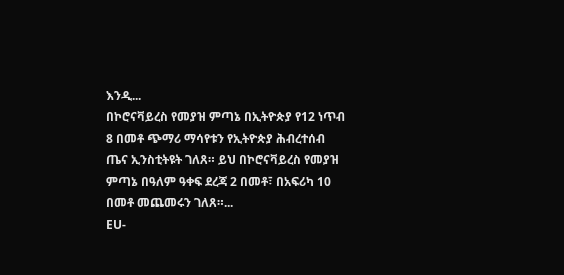እንዲ...
በኮሮናቫይረስ የመያዝ ምጣኔ በኢትዮጵያ የ12 ነጥብ 8 በመቶ ጭማሪ ማሳየቱን የኢትዮጵያ ሕብረተሰብ ጤና ኢንስቲትዩት ገለጸ። ይህ በኮሮናቫይረስ የመያዝ ምጣኔ በዓለም ዓቀፍ ደረጃ 2 በመቶ፣ በአፍሪካ 10 በመቶ መጨመሩን ገለጸ።...
EU-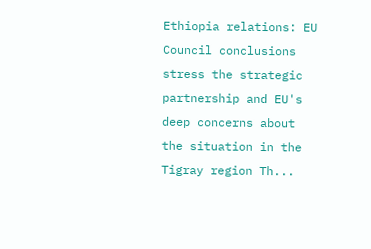Ethiopia relations: EU Council conclusions stress the strategic partnership and EU's deep concerns about the situation in the Tigray region Th...